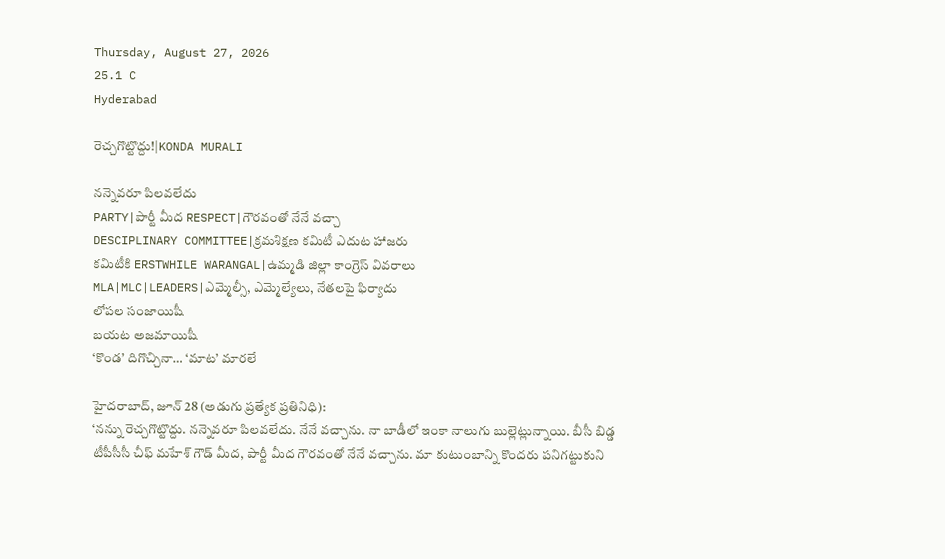Thursday, August 27, 2026
25.1 C
Hyderabad

రెచ్చగొట్టొద్దు!|KONDA MURALI

నన్నెవరూ పిలవలేదు
PARTY|పార్టీ మీద RESPECT|గౌరవంతో నేనే వచ్చా
DESCIPLINARY COMMITTEE|క్రమశిక్షణ కమిటీ ఎదుట హాజరు
కమిటీకి ERSTWHILE WARANGAL|ఉమ్మడి జిల్లా కాంగ్రెస్ వివరాలు
MLA|MLC|LEADERS|ఎమ్మెల్సీ, ఎమ్మెల్యేలు, నేతలపై ఫిర్యాదు
లోపల సంజాయిషీ
బయట అజమాయిషీ
‘కొండ’ దిగొచ్చినా… ‘మాట’ మారలే

హైదరాబాద్, జూన్ 28 (అడుగు ప్రత్యేక ప్రతినిధి):
‘నన్ను రెచ్చగొట్టొద్దు. నన్నెవరూ పిలవలేదు. నేనే వచ్చాను. నా బాడీలో ఇంకా నాలుగు బుల్లెట్లున్నాయి. బీసీ బిడ్డ టీపీసీసీ చీఫ్ మహేశ్ గౌడ్ మీద, పార్టీ మీద గౌరవంతో నేనే వచ్చాను. మా కుటుంబాన్ని కొందరు పనిగట్టుకుని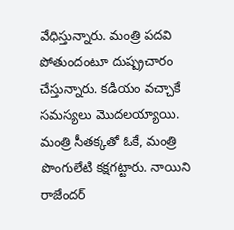వేధిస్తున్నారు. మంత్రి పదవి పోతుందంటూ దుష్ప్రచారం చేస్తున్నారు. కడియం వచ్చాకే సమస్యలు మొదలయ్యాయి. మంత్రి సీతక్కతో ఓకే, మంత్రి పొంగులేటి కక్షగట్టారు. నాయిని రాజేందర్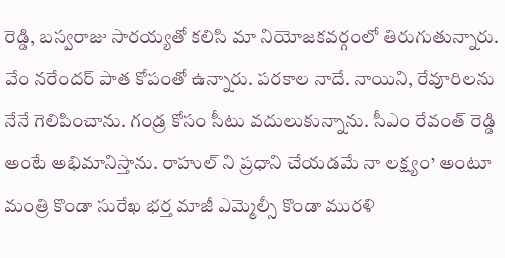రెడ్డి, బస్వరాజు సారయ్యతో కలిసి మా నియోజకవర్గంలో తిరుగుతున్నారు. వేం నరేందర్ పాత కోపంతో ఉన్నారు. పరకాల నాదే. నాయిని, రేవూరిలను నేనే గెలిపించాను. గండ్ర కోసం సీటు వదులుకున్నాను. సీఎం రేవంత్ రెడ్డి అంటే అభిమానిస్తాను. రాహుల్ ని ప్రధాని చేయడమే నా లక్ష్యం’ అంటూ మంత్రి కొండా సురేఖ భర్త మాజీ ఎమ్మెల్సీ కొండా మురళి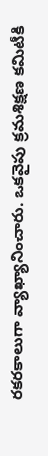రకరకాలుగా వ్యాఖ్యానించారు. ఒకవైపు క్రమశిక్షణ కమిటీకి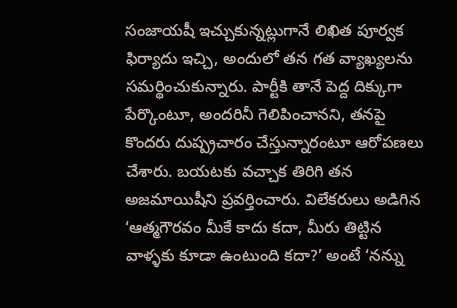సంజాయషీ ఇచ్చుకున్నట్లుగానే లిఖిత పూర్వక ఫిర్యాదు ఇచ్చి, అందులో తన గత వ్యాఖ్యలను సమర్థించుకున్నారు. పార్టీకి తానే పెద్ద దిక్కుగా పేర్కొంటూ, అందరినీ గెలిపించానని, తనపై కొందరు దుష్ప్రచారం చేస్తున్నారంటూ ఆరోపణలు చేశారు. బయటకు వచ్చాక తిరిగి తన అజమాయిషీని ప్రవర్తించారు. విలేకరులు అడిగిన ‘ఆత్మగౌరవం మీకే కాదు కదా, మీరు తిట్టిన వాళ్ళకు కూడా ఉంటుంది కదా?’ అంటే ‘నన్ను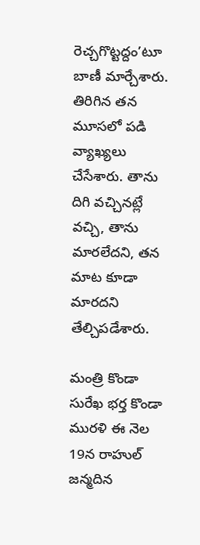రెచ్చగొట్టద్దం’టూ బాణీ మార్చేశారు. తిరిగిన తన మూసలో పడి వ్యాఖ్యలు చేసేశారు. తాను దిగి వచ్చినట్లే వచ్చి, తాను మారలేదని, తన మాట కూడా మారదని తేల్చిపడేశారు.

మంత్రి కొండా సురేఖ భర్త కొండా మురళి ఈ నెల 19న రాహుల్ జన్మదిన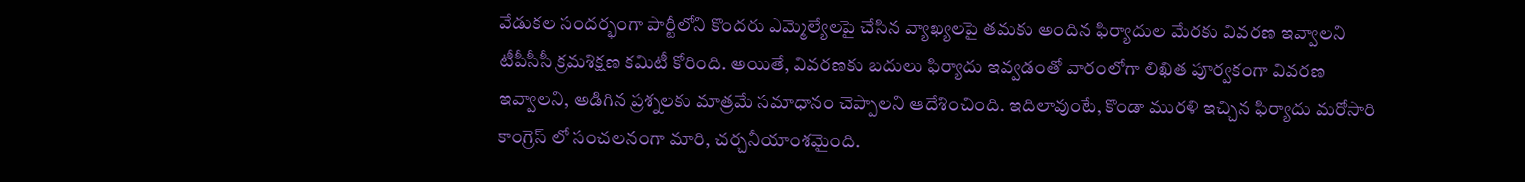వేడుకల సందర్భంగా పార్టీలోని కొందరు ఎమ్మెల్యేలపై చేసిన వ్యాఖ్యలపై తమకు అందిన ఫిర్యాదుల మేరకు వివరణ ఇవ్వాలని టీపీసీసీ క్రమశిక్షణ కమిటీ కోరింది. అయితే, వివరణకు బదులు ఫిర్యాదు ఇవ్వడంతో వారంలోగా లిఖిత పూర్వకంగా వివరణ ఇవ్వాలని, అడిగిన ప్రశ్నలకు మాత్రమే సమాధానం చెప్పాలని ఆదేశించింది. ఇదిలావుంటే, కొండా మురళి ఇచ్చిన ఫిర్యాదు మరోసారి కాంగ్రెస్ లో సంచలనంగా మారి, చర్చనీయాంశమైంది.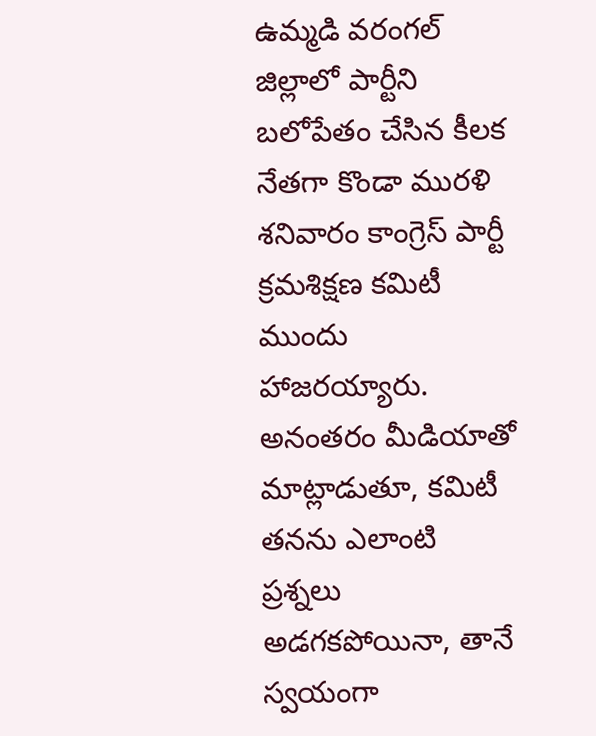ఉమ్మడి వరంగల్ జిల్లాలో పార్టీని బలోపేతం చేసిన కీలక నేతగా కొండా మురళి శనివారం కాంగ్రెస్ పార్టీ క్రమశిక్షణ కమిటీ ముందు హాజరయ్యారు. అనంతరం మీడియాతో మాట్లాడుతూ, కమిటీ తనను ఎలాంటి ప్రశ్నలు అడగకపోయినా, తానే స్వయంగా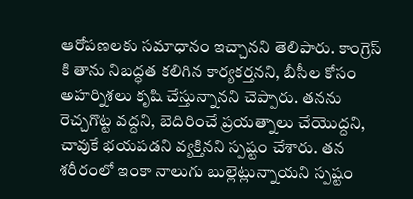ఆరోపణలకు సమాధానం ఇచ్చానని తెలిపారు. కాంగ్రెస్ కి తాను నిబద్ధత కలిగిన కార్యకర్తనని, బీసీల కోసం అహర్నిశలు కృషి చేస్తున్నానని చెప్పారు. తనను రెచ్చగొట్ట వద్దని, బెదిరించే ప్రయత్నాలు చేయొద్దని, చావుకే భయపడని వ్యక్తినని స్పష్టం చేశారు. తన శరీరంలో ఇంకా నాలుగు బుల్లెట్లున్నాయని స్పష్టం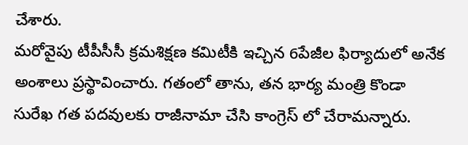చేశారు.
మరోవైపు టీపీసీసీ క్రమశిక్షణ కమిటీకి ఇచ్చిన 6పేజీల ఫిర్యాదులో అనేక అంశాలు ప్రస్థావించారు. గతంలో తాను, తన భార్య మంత్రి కొండా సురేఖ గత పదవులకు రాజీనామా చేసి కాంగ్రెస్ లో చేరామన్నారు.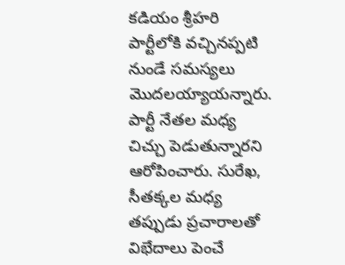కడియం శ్రీహరి పార్టీలోకి వచ్చినప్పటి నుండే సమస్యలు మొదలయ్యాయన్నారు. పార్టీ నేతల మధ్య చిచ్చు పెడుతున్నారని ఆరోపించారు. సురేఖ, సీతక్కల మధ్య తప్పుడు ప్రచారాలతో విభేదాలు పెంచే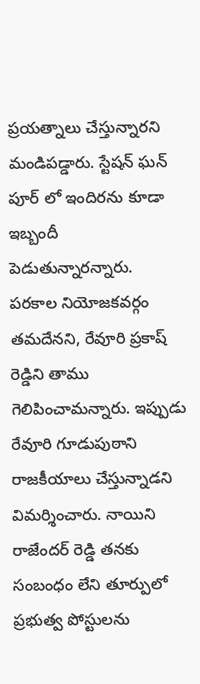ప్రయత్నాలు చేస్తున్నారని మండిపడ్డారు. స్టేషన్ ఘన్ పూర్ లో ఇందిరను కూడా ఇబ్బందీ పెడుతున్నారన్నారు.
పరకాల నియోజకవర్గం తమదేనని, రేవూరి ప్రకాష్ రెడ్డిని తాము గెలిపించామన్నారు. ఇప్పుడు రేవూరి గూడుపుఠాని రాజకీయాలు చేస్తున్నాడని విమర్శించారు. నాయిని రాజేందర్ రెడ్డి తనకు సంబంధం లేని తూర్పులో ప్రభుత్వ పోస్టులను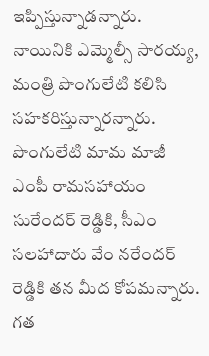ఇప్పిస్తున్నాడన్నారు. నాయినికి ఎమ్మెల్సీ సారయ్య, మంత్రి పొంగులేటి కలిసి సహకరిస్తున్నారన్నారు. పొంగులేటి మామ మాజీ ఎంపీ రామసహాయం సురేందర్ రెడ్డికి, సీఎం సలహాదారు వేం నరేందర్ రెడ్డికి తన మీద కోపమన్నారు. గత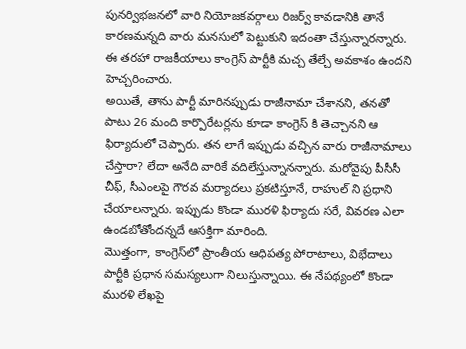పునర్విభజనలో వారి నియోజకవర్గాలు రిజర్వ్ కావడానికి తానే కారణమన్నది వారు మనసులో పెట్టుకుని ఇదంతా చేస్తున్నారన్నారు. ఈ తరహా రాజకీయాలు కాంగ్రెస్ పార్టీకి మచ్చ తేల్చే అవకాశం ఉందని హెచ్చరించారు.
అయితే, తాను పార్టీ మారినప్పుడు రాజీనామా చేశానని, తనతో పాటు 26 మంది కార్పొరేటర్లను కూడా కాంగ్రెస్ కి తెచ్చానని ఆ ఫిర్యాదులో చెప్పారు. తన లాగే ఇప్పుడు వచ్చిన వారు రాజీనామాలు చేస్తారా? లేదా అనేది వారికే వదిలేస్తున్నానన్నారు. మరోవైపు పీసీసీ చీఫ్, సీఎంలపై గౌరవ మర్యాదలు ప్రకటిస్తూనే, రాహుల్ ని ప్రధాని చేయాలన్నారు. ఇప్పుడు కొండా మురళి ఫిర్యాదు సరే, వివరణ ఎలా ఉండబోతోందన్నదే ఆసక్తిగా మారింది.
మొత్తంగా, కాంగ్రెస్‌లో ప్రాంతీయ ఆధిపత్య పోరాటాలు, విభేదాలు పార్టీకి ప్రధాన సమస్యలుగా నిలుస్తున్నాయి. ఈ నేపథ్యంలో కొండా మురళి లేఖపై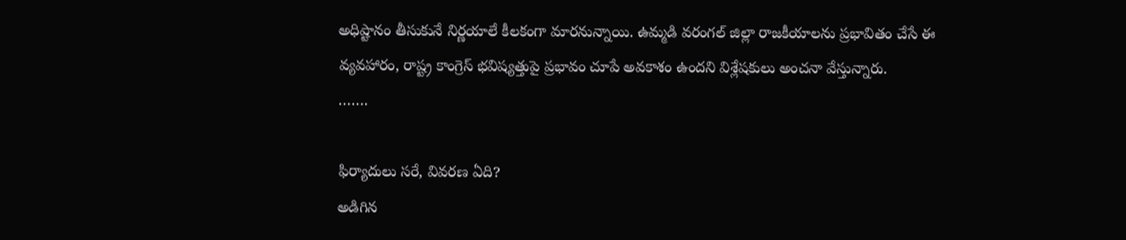అధిష్టానం తీసుకునే నిర్ణయాలే కీలకంగా మారనున్నాయి. ఉమ్మడి వరంగల్ జిల్లా రాజకీయాలను ప్రభావితం చేసే ఈ వ్యవహారం, రాష్ట్ర కాంగ్రెస్ భవిష్యత్తుపై ప్రభావం చూపే అవకాశం ఉందని విశ్లేషకులు అంచనా వేస్తున్నారు.
…….

ఫిర్యాదులు సరే, వివరణ ఏది?
అడిగిన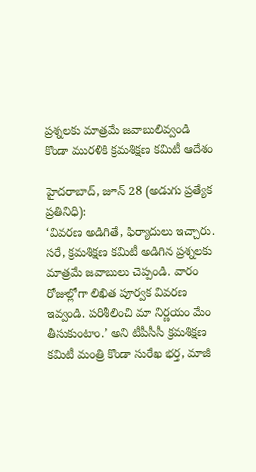ప్రశ్నలకు మాత్రమే జవాబులివ్వండి
కొండా మురళికి క్రమశిక్షణ కమిటీ ఆదేశం

హైదరాబాద్, జూన్ 28 (అడుగు ప్రత్యేక ప్రతినిధి):
‘వివరణ అడిగితే, ఫిర్యాదులు ఇచ్చారు. సరే, క్రమశిక్షణ కమిటీ అడిగిన ప్రశ్నలకు మాత్రమే జవాబులు చెప్పండి. వారం రోజుల్లోగా లిఖిత పూర్వక వివరణ ఇవ్వండి. పరిశీలించి మా నిర్ణయం మేం తీసుకుంటాం.’ అని టీపీసీసీ క్రమశిక్షణ కమిటీ మంత్రి కొండా సురేఖ భర్త, మాజీ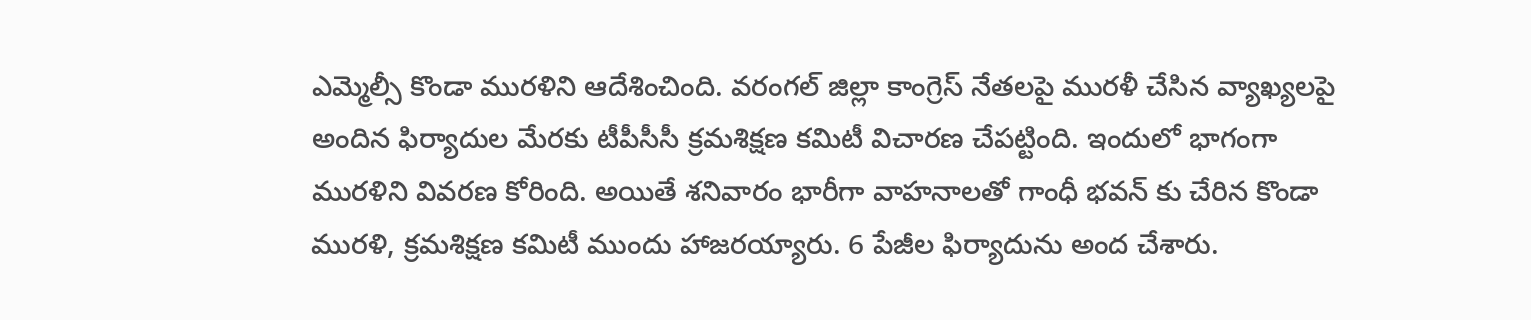ఎమ్మెల్సీ కొండా మురళిని ఆదేశించింది. వరంగల్ జిల్లా కాంగ్రెస్ నేతలపై మురళీ చేసిన వ్యాఖ్యలపై అందిన ఫిర్యాదుల మేరకు టీపీసీసీ క్రమశిక్షణ కమిటీ విచారణ చేపట్టింది. ఇందులో భాగంగా మురళిని వివరణ కోరింది. అయితే శనివారం భారీగా వాహనాలతో గాంధీ భవన్ కు చేరిన కొండా మురళి, క్రమశిక్షణ కమిటీ ముందు హాజరయ్యారు. 6 పేజీల ఫిర్యాదును అంద చేశారు.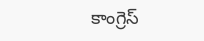కాంగ్రెస్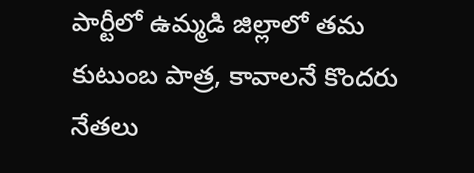పార్టీలో ఉమ్మడి జిల్లాలో తమ కుటుంబ పాత్ర, కావాలనే కొందరు నేతలు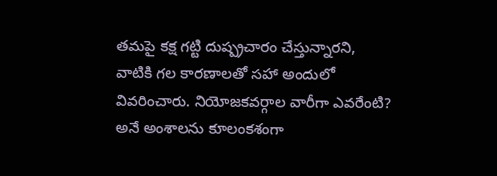తమపై కక్ష గట్టి దుష్ప్రచారం చేస్తున్నారని, వాటికి గల కారణాలతో సహా అందులో వివరించారు. నియోజకవర్గాల వారీగా ఎవరేంటి? అనే అంశాలను కూలంకశంగా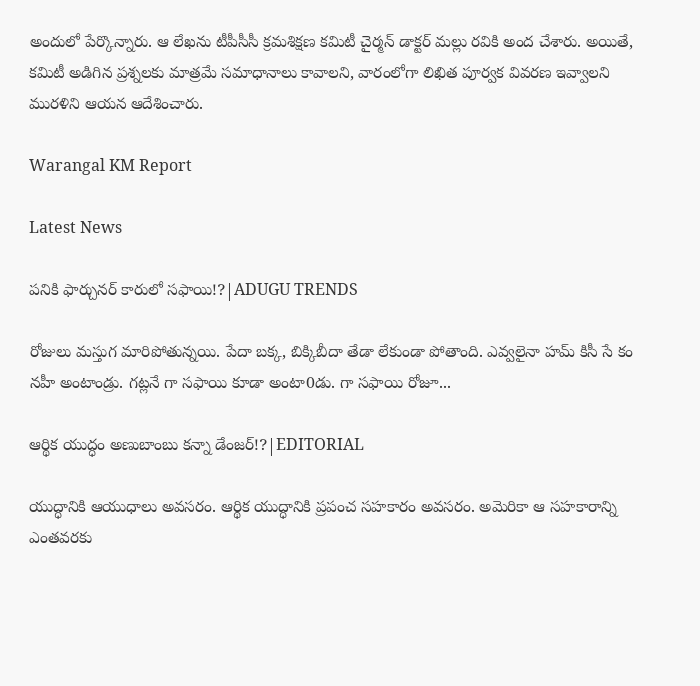అందులో పేర్కొన్నారు. ఆ లేఖను టీపీసీసీ క్రమశిక్షణ కమిటీ చైర్మన్ డాక్టర్ మల్లు రవికి అంద చేశారు. అయితే, కమిటీ అడిగిన ప్రశ్నలకు మాత్రమే సమాధానాలు కావాలని, వారంలోగా లిఖిత పూర్వక వివరణ ఇవ్వాలని మురళిని ఆయన ఆదేశించారు.

Warangal KM Report

Latest News

పనికి ఫార్చునర్ కారులో సఫాయి!?|ADUGU TRENDS

రోజులు మస్తుగ మారిపోతున్నయి. పేదా బక్క, బిక్కిబీదా తేడా లేకుండా పోతాంది. ఎవ్వలైనా హమ్ కిసీ సే కం నహీ అంటాండ్రు. గట్లనే గా సఫాయి కూడా అంటా0డు. గా సఫాయి రోజూ...

ఆర్థిక యుద్ధం అణుబాంబు కన్నా డేంజర్!?|EDITORIAL

యుద్ధానికి ఆయుధాలు అవసరం. ఆర్థిక యుద్ధానికి ప్రపంచ సహకారం అవసరం. అమెరికా ఆ సహకారాన్ని ఎంతవరకు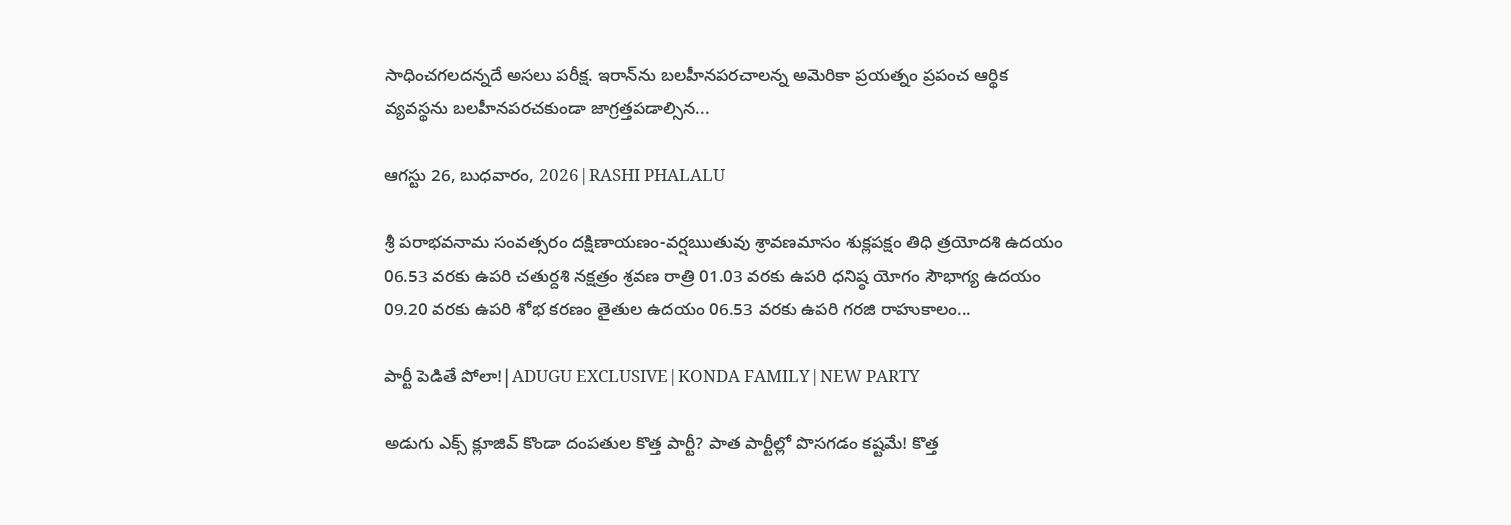సాధించగలదన్నదే అసలు పరీక్ష. ఇరాన్‌ను బలహీనపరచాలన్న అమెరికా ప్రయత్నం ప్రపంచ ఆర్థిక వ్యవస్థను బలహీనపరచకుండా జాగ్రత్తపడాల్సిన...

ఆగస్టు 26, బుధవారం, 2026|RASHI PHALALU

శ్రీ పరాభవనామ సంవత్సరం దక్షిణాయణం-వర్షఋతువు శ్రావణమాసం శుక్లపక్షం తిధి త్రయోదశి ఉదయం 06.53 వరకు ఉపరి చతుర్దశి నక్షత్రం శ్రవణ రాత్రి 01.03 వరకు ఉపరి ధనిష్ఠ యోగం సౌభాగ్య ఉదయం 09.20 వరకు ఉపరి శోభ కరణం తైతుల ఉదయం 06.53 వరకు ఉపరి గరజి రాహుకాలం...

పార్టీ పెడితే పోలా!|ADUGU EXCLUSIVE|KONDA FAMILY|NEW PARTY

అడుగు ఎక్స్ క్లూజివ్ కొండా దంపతుల కొత్త పార్టీ? పాత పార్టీల్లో పొసగడం కష్టమే! కొత్త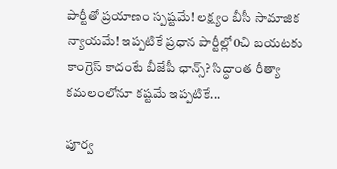పార్టీతో ప్రయాణం స్పష్టమే! లక్ష్యం బీసీ సామాజిక న్యాయమే! ఇప్పటికే ప్రధాన పార్టీల్లో0చి బయటకు  కాంగ్రెస్ కాదంటే బీజేపీ ఛాన్స్? సిద్ధాంత రీత్యా కమలంలోనూ కష్టమే ఇప్పటికే...

పూర్వ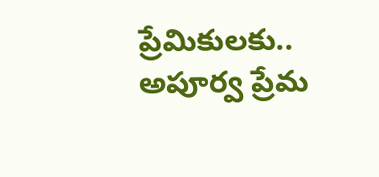ప్రేమికులకు.. అపూర్వ ప్రేమ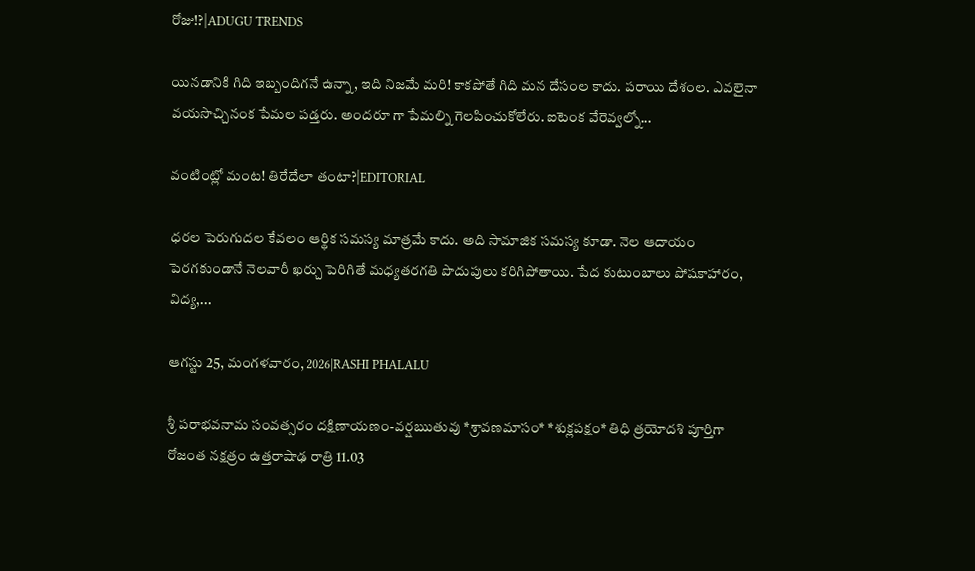రోజు!?|ADUGU TRENDS

యినడానికి గిది ఇబ్బందిగనే ఉన్నా, ఇది నిజమే మరి! కాకపోతే గిది మన దేసంల కాదు. పరాయి దేశంల. ఎవలైనా వయసొచ్చినంక పేమల పడ్తరు. అందరూ గా పేమల్ని గెలపించుకోలేరు. ఐటెంక వేరెవ్వల్నో...

వంటింట్లో మంట! తిరేదేలా తంటా?|EDITORIAL

ధరల పెరుగుదల కేవలం ఆర్థిక సమస్య మాత్రమే కాదు. అది సామాజిక సమస్య కూడా. నెల ఆదాయం పెరగకుండానే నెలవారీ ఖర్చు పెరిగితే మధ్యతరగతి పొదుపులు కరిగిపోతాయి. పేద కుటుంబాలు పోషకాహారం, విద్య,...

ఆగస్టు 25, మంగళవారం, 2026|RASHI PHALALU

శ్రీ పరాభవనామ సంవత్సరం దక్షిణాయణం-వర్షఋతువు *శ్రావణమాసం* *శుక్లపక్షం* తిధి త్రయోదశి పూర్తిగా రోజంత నక్షత్రం ఉత్తరాషాఢ రాత్రి 11.03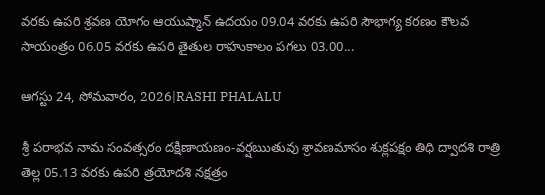వరకు ఉపరి శ్రవణ యోగం ఆయుష్మాన్ ఉదయం 09.04 వరకు ఉపరి సౌభాగ్య కరణం కౌలవ సాయంత్రం 06.05 వరకు ఉపరి తైతుల రాహుకాలం పగలు 03.00...

ఆగస్టు 24, సోమవారం, 2026|RASHI PHALALU

శ్రీ పరాభవ నామ సంవత్సరం దక్షిణాయణం-వర్షఋతువు శ్రావణమాసం శుక్లపక్షం తిధి ద్వాదశి రాత్రి తెల్ల 05.13 వరకు ఉపరి త్రయోదశి నక్షత్రం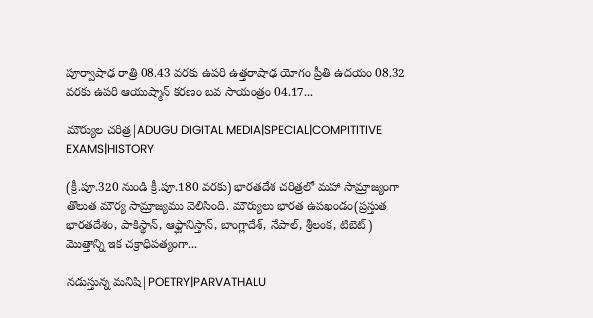పూర్వాషాఢ రాత్రి 08.43 వరకు ఉపరి ఉత్తరాషాఢ యోగం ప్రీతి ఉదయం 08.32 వరకు ఉపరి ఆయుష్మాన్ కరణం బవ సాయంత్రం 04.17...

మౌర్యుల చరిత్ర|ADUGU DIGITAL MEDIA|SPECIAL|COMPITITIVE EXAMS|HISTORY

(క్రీ.పూ.320 నుండి క్రీ.పూ.180 వరకు) భారతదేశ చరిత్రలో మహా సామ్రాజ్యంగా తొలుత మౌర్య సామ్రాజ్యము వెలిసింది. మౌర్యులు భారత ఉపఖండం(ప్రస్తుత భారతదేశం, పాకిస్థాన్, ఆఫ్ఘానిస్తాన్, బాంగ్లాదేశ్, నేపాల్, శ్రీలంక, టిబెట్) మొత్తాన్ని ఇక చక్రాధిపత్యంగా...

నడుస్తున్న మనిషి|POETRY|PARVATHALU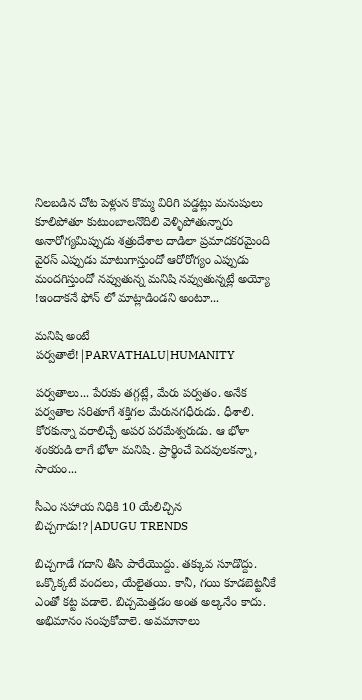నిలబడిన చోట పెళ్లున కొమ్మ విరిగి పడ్డట్లు మనుషులు కూలిపోతూ కుటుంబాలనొదిలి వెళ్ళిపోతున్నారు అనారోగ్యమిప్పుడు శత్రుదేశాల దాడిలా ప్రమాదకరమైంది వైరస్ ఎప్పుడు మాటుగాస్తుందో ఆరోరోగ్యం ఎప్పుడు మందగిస్తుందో నవ్వుతున్న మనిషి నవ్వుతున్నట్లే అయ్యో !ఇందాకనే ఫోన్ లో మాట్లాడిండని అంటూ...

మనిషి అంటే పర్వతాలే!|PARVATHALU|HUMANITY

పర్వతాలు... పేరుకు తగ్గట్లే, మేరు పర్వతం. అనేక పర్వతాల సరితూగే శక్తిగల మేరునగధీరుడు. ధీశాలి. కోరకున్నా వరాలిచ్చే అపర పరమేశ్వరుడు. ఆ భోళా శంకరుడి లాగే భోళా మనిషి. ప్రార్థించే పెదవులకన్నా, సాయం...

సీఎం సహాయ నిధికి 10 యేలిచ్చిన బిచ్చగాడు!?|ADUGU TRENDS

బిచ్చగాడే గదాని తీసి పారేయొద్దు. తక్కువ సూడొద్దు. ఒక్కొక్కటే వందలు, యేలైతయి. కానీ, గయి కూడబెట్టనీకే ఎంతో కట్ట పడాలె. బిచ్చమెత్తడం అంత అల్కనేం కాదు. అభిమానం సంపుకోవాలె. అవమానాలు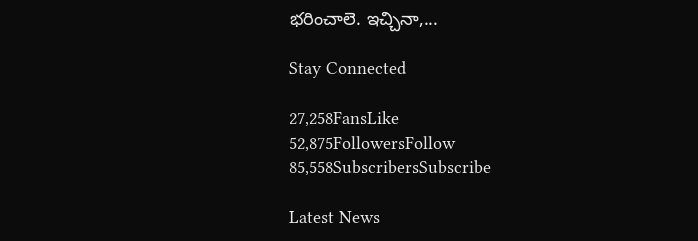భరించాలె. ఇచ్చినా,...

Stay Connected

27,258FansLike
52,875FollowersFollow
85,558SubscribersSubscribe

Latest News